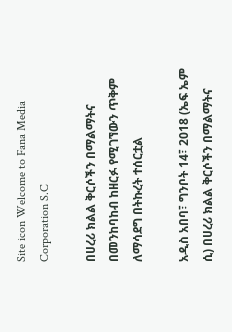Site icon Welcome to Fana Media Corporation S.C

በሀረሪ ክልል ቅርሶችን በማልማትና በመንከባከብ ከዘርፉ የሚገኘውን ጥቅም ለማሳደግ በትኩረት ተሰርቷል

አዲስ አበባ፣ ግንቦት 14፣ 2018 (ኤፍ ኤም ሲ) በሀረሪ ክልል ቅርሶችን በማልማትና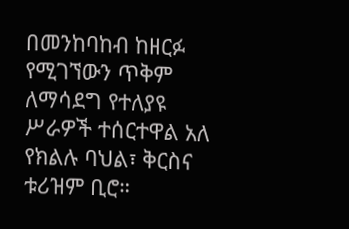በመንከባከብ ከዘርፉ የሚገኘውን ጥቅም ለማሳደግ የተለያዩ ሥራዎች ተሰርተዋል አለ የክልሉ ባህል፣ ቅርስና ቱሪዝም ቢሮ።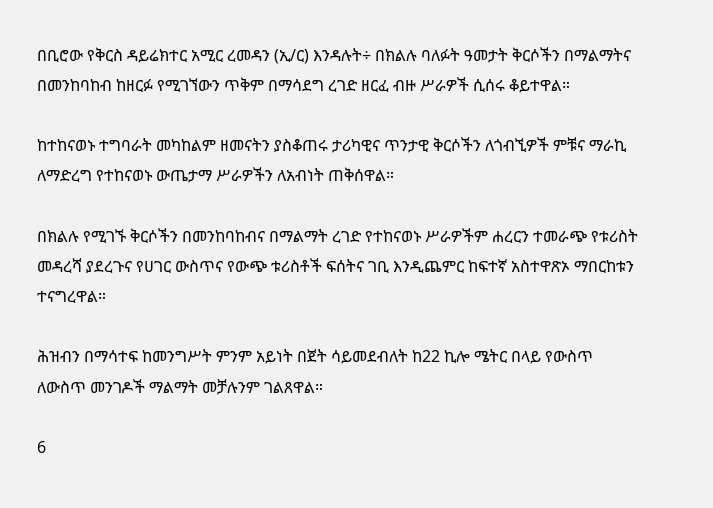በቢሮው የቅርስ ዳይሬክተር አሚር ረመዳን (ኢ/ር) እንዳሉት÷ በክልሉ ባለፉት ዓመታት ቅርሶችን በማልማትና በመንከባከብ ከዘርፉ የሚገኘውን ጥቅም በማሳደግ ረገድ ዘርፈ ብዙ ሥራዎች ሲሰሩ ቆይተዋል።

ከተከናወኑ ተግባራት መካከልም ዘመናትን ያስቆጠሩ ታሪካዊና ጥንታዊ ቅርሶችን ለጎብኚዎች ምቹና ማራኪ ለማድረግ የተከናወኑ ውጤታማ ሥራዎችን ለአብነት ጠቅሰዋል።

በክልሉ የሚገኙ ቅርሶችን በመንከባከብና በማልማት ረገድ የተከናወኑ ሥራዎችም ሐረርን ተመራጭ የቱሪስት መዳረሻ ያደረጉና የሀገር ውስጥና የውጭ ቱሪስቶች ፍሰትና ገቢ እንዲጨምር ከፍተኛ አስተዋጽኦ ማበርከቱን ተናግረዋል።

ሕዝብን በማሳተፍ ከመንግሥት ምንም አይነት በጀት ሳይመደብለት ከ22 ኪሎ ሜትር በላይ የውስጥ ለውስጥ መንገዶች ማልማት መቻሉንም ገልጸዋል።

6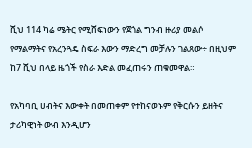ሺህ 114 ካሬ ሜትር የሚሸፍነውን የጀጎል ግንብ ዙሪያ መልሶ የማልማትና የአረንጓዴ ስፍራ እውን ማድረግ መቻሉን ገልጸው÷ በዚህም ከ7 ሺህ በላይ ዜጎች የስራ እድል መፈጠሩን ጠቁመዋል።

የአካባቢ ሀብትና እውቀት በመጠቀም የተከናወኑም የቅርሱን ይዘትና ታሪካዊነት ውብ እንዲሆን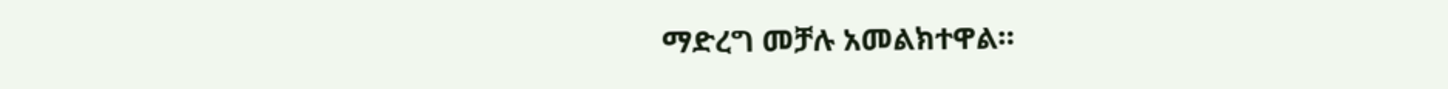ማድረግ መቻሉ አመልክተዋል።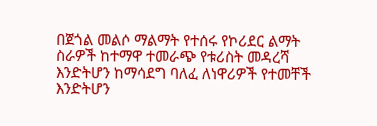በጀጎል መልሶ ማልማት የተሰሩ የኮሪደር ልማት ስራዎች ከተማዋ ተመራጭ የቱሪስት መዳረሻ እንድትሆን ከማሳደግ ባለፈ ለነዋሪዎች የተመቸች እንድትሆን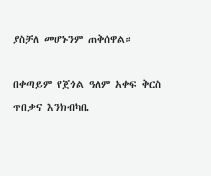ያስቻለ መሆኑንም ጠቅሰዋል።

በቀጣይም የጀጎል ዓለም አቀፍ ቅርስ ጥበቃና እንክብካቤ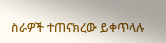ስራዎች ተጠናክረው ይቀጥላሉ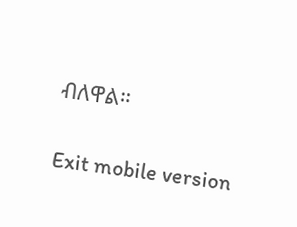ብለዋል።

Exit mobile version